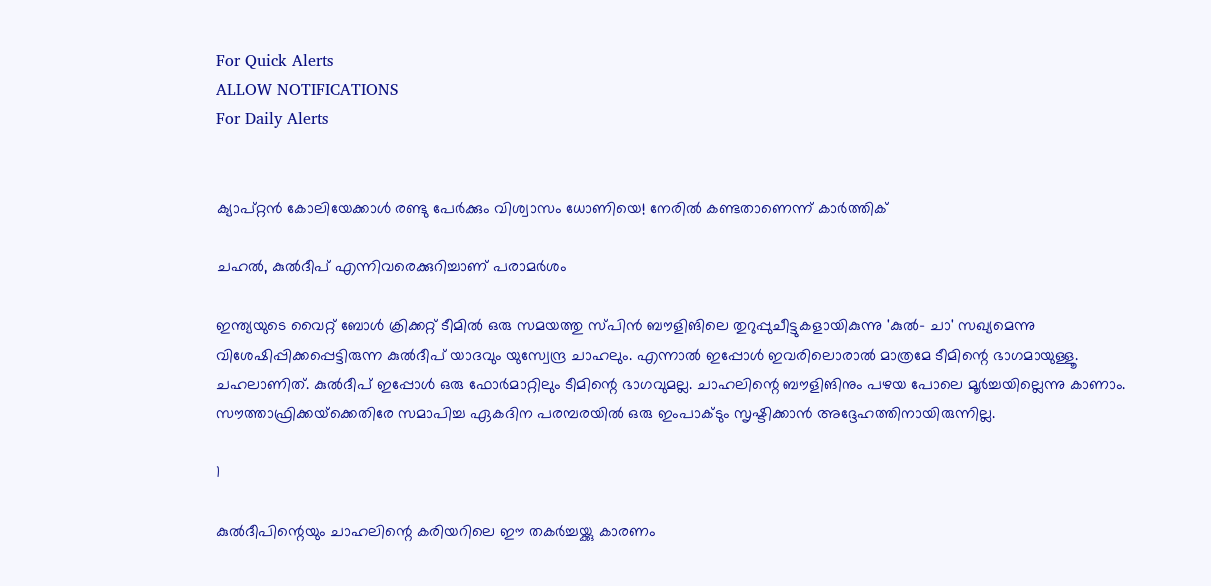For Quick Alerts
ALLOW NOTIFICATIONS
For Daily Alerts


ക്യാപ്റ്റന്‍ കോലിയേക്കാള്‍ രണ്ടു പേര്‍ക്കും വിശ്വാസം ധോണിയെ! നേരില്‍ കണ്ടതാണെന്ന് കാര്‍ത്തിക്

ചഹല്‍, കുല്‍ദീപ് എന്നിവരെക്കുറിച്ചാണ് പരാമര്‍ശം

ഇന്ത്യയുടെ വൈറ്റ് ബോള്‍ ക്രിക്കറ്റ് ടീമില്‍ ഒരു സമയത്തു സ്പിന്‍ ബൗളിങിലെ തുറുപ്പുചീട്ടുകളായികുന്നു 'കുല്‍- ചാ' സഖ്യമെന്നു വിശേഷിപ്പിക്കപ്പെട്ടിരുന്ന കുല്‍ദീപ് യാദവും യുസ്വേന്ദ്ര ചാഹലും. എന്നാല്‍ ഇപ്പോള്‍ ഇവരിലൊരാല്‍ മാത്രമേ ടീമിന്റെ ഭാഗമായുള്ളൂ. ചഹലാണിത്. കുല്‍ദീപ് ഇപ്പോള്‍ ഒരു ഫോര്‍മാറ്റിലും ടീമിന്റെ ഭാഗവുമല്ല. ചാഹലിന്റെ ബൗളിങിനും പഴയ പോലെ മൂര്‍ച്ചയില്ലെന്നു കാണാം. സൗത്താഫ്രിക്കയ്‌ക്കെതിരേ സമാപിച്ച ഏകദിന പരമ്പരയില്‍ ഒരു ഇംപാക്ടും സൃഷ്ടിക്കാന്‍ അദ്ദേഹത്തിനായിരുന്നില്ല.

1

കുല്‍ദീപിന്റെയും ചാഹലിന്റെ കരിയറിലെ ഈ തകര്‍ച്ചയ്ക്കു കാരണം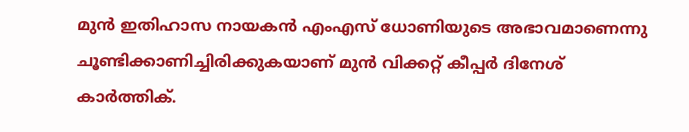മുന്‍ ഇതിഹാസ നായകന്‍ എംഎസ് ധോണിയുടെ അഭാവമാണെന്നു ചൂണ്ടിക്കാണിച്ചിരിക്കുകയാണ് മുന്‍ വിക്കറ്റ് കീപ്പര്‍ ദിനേശ് കാര്‍ത്തിക്.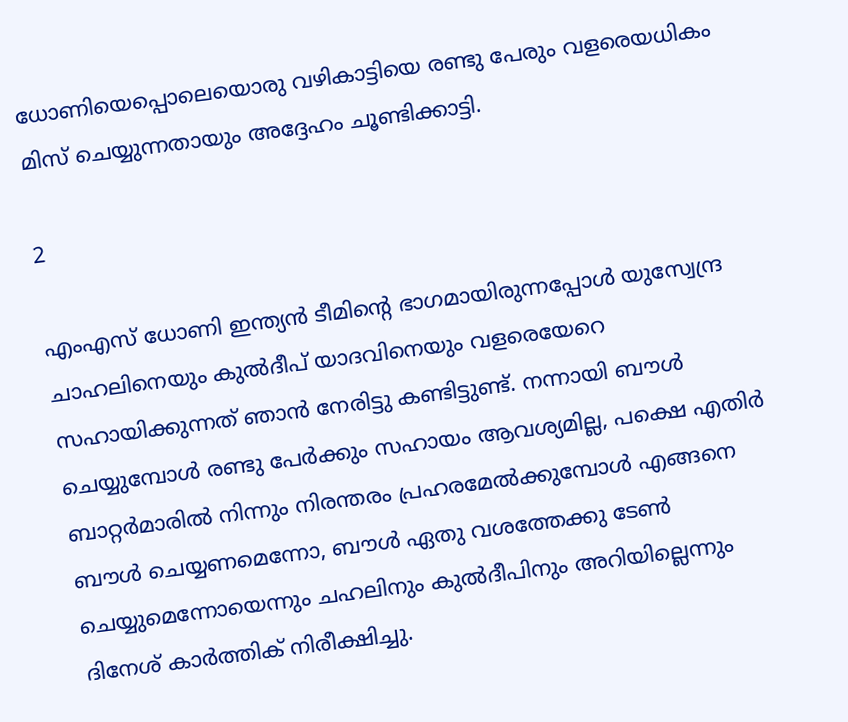ധോണിയെപ്പൊലെയൊരു വഴികാട്ടിയെ രണ്ടു പേരും വളരെയധികം മിസ് ചെയ്യുന്നതായും അദ്ദേഹം ചൂണ്ടിക്കാട്ടി.

2

എംഎസ് ധോണി ഇന്ത്യന്‍ ടീമിന്റെ ഭാഗമായിരുന്നപ്പോള്‍ യുസ്വേന്ദ്ര ചാഹലിനെയും കുല്‍ദീപ് യാദവിനെയും വളരെയേറെ സഹായിക്കുന്നത് ഞാന്‍ നേരിട്ടു കണ്ടിട്ടുണ്ട്. നന്നായി ബൗള്‍ ചെയ്യുമ്പോള്‍ രണ്ടു പേര്‍ക്കും സഹായം ആവശ്യമില്ല, പക്ഷെ എതിര്‍ ബാറ്റര്‍മാരില്‍ നിന്നും നിരന്തരം പ്രഹരമേല്‍ക്കുമ്പോള്‍ എങ്ങനെ ബൗള്‍ ചെയ്യണമെന്നോ, ബൗള്‍ ഏതു വശത്തേക്കു ടേണ്‍ ചെയ്യുമെന്നോയെന്നും ചഹലിനും കുല്‍ദീപിനും അറിയില്ലെന്നും ദിനേശ് കാര്‍ത്തിക് നിരീക്ഷിച്ചു.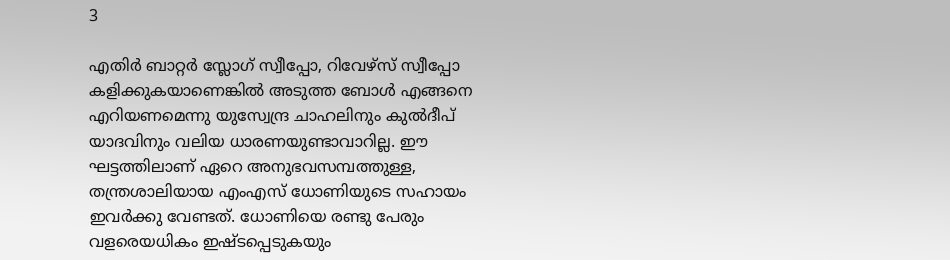3

എതിര്‍ ബാറ്റര്‍ സ്ലോഗ് സ്വീപ്പോ, റിവേഴ്‌സ് സ്വീപ്പോ കളിക്കുകയാണെങ്കില്‍ അടുത്ത ബോള്‍ എങ്ങനെ എറിയണമെന്നു യുസ്വേന്ദ്ര ചാഹലിനും കുല്‍ദീപ് യാദവിനും വലിയ ധാരണയുണ്ടാവാറില്ല. ഈ ഘട്ടത്തിലാണ് ഏറെ അനുഭവസമ്പത്തുള്ള, തന്ത്രശാലിയായ എംഎസ് ധോണിയുടെ സഹായം ഇവര്‍ക്കു വേണ്ടത്. ധോണിയെ രണ്ടു പേരും വളരെയധികം ഇഷ്ടപ്പെടുകയും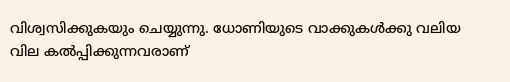വിശ്വസിക്കുകയും ചെയ്യുന്നു. ധോണിയുടെ വാക്കുകള്‍ക്കു വലിയ വില കല്‍പ്പിക്കുന്നവരാണ്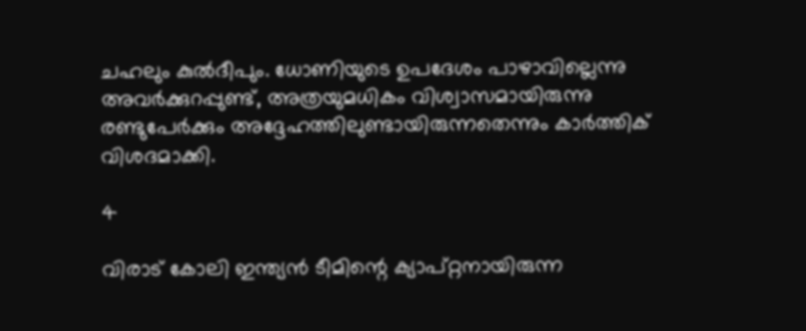ചഹലും കുല്‍ദീപും. ധോണിയുടെ ഉപദേശം പാഴാവില്ലെന്നു അവര്‍ക്കുറപ്പുണ്ട്, അത്രയുമധികം വിശ്വാസമായിരുന്നു രണ്ടുപേര്‍ക്കും അദ്ദേഹത്തിലുണ്ടായിരുന്നതെന്നും കാര്‍ത്തിക് വിശദമാക്കി.

4

വിരാട് കോലി ഇന്ത്യന്‍ ടീമിന്റെ ക്യാപ്റ്റനായിരുന്ന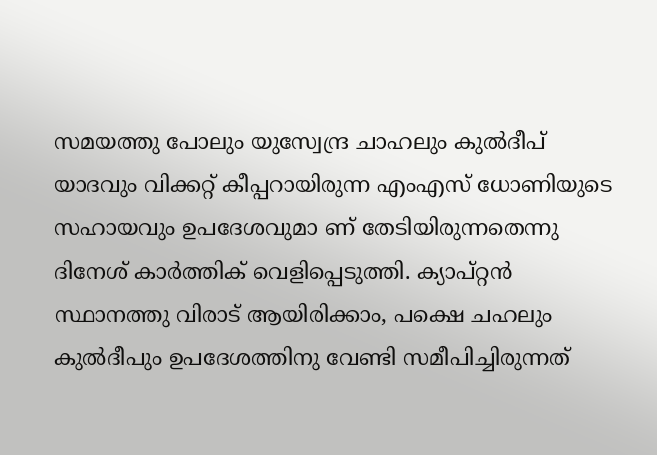സമയത്തു പോലും യുസ്വേന്ദ്ര ചാഹലും കുല്‍ദീപ് യാദവും വിക്കറ്റ് കീപ്പറായിരുന്ന എംഎസ് ധോണിയുടെ സഹായവും ഉപദേശവുമാ ണ് തേടിയിരുന്നതെന്നു ദിനേശ് കാര്‍ത്തിക് വെളിപ്പെടുത്തി. ക്യാപ്റ്റന്‍ സ്ഥാനത്തു വിരാട് ആയിരിക്കാം, പക്ഷെ ചഹലും കുല്‍ദീപും ഉപദേശത്തിനു വേണ്ടി സമീപിച്ചിരുന്നത്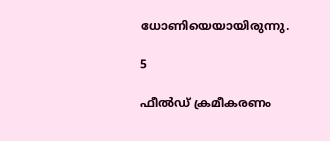ധോണിയെയായിരുന്നു.

5

ഫീല്‍ഡ് ക്രമീകരണം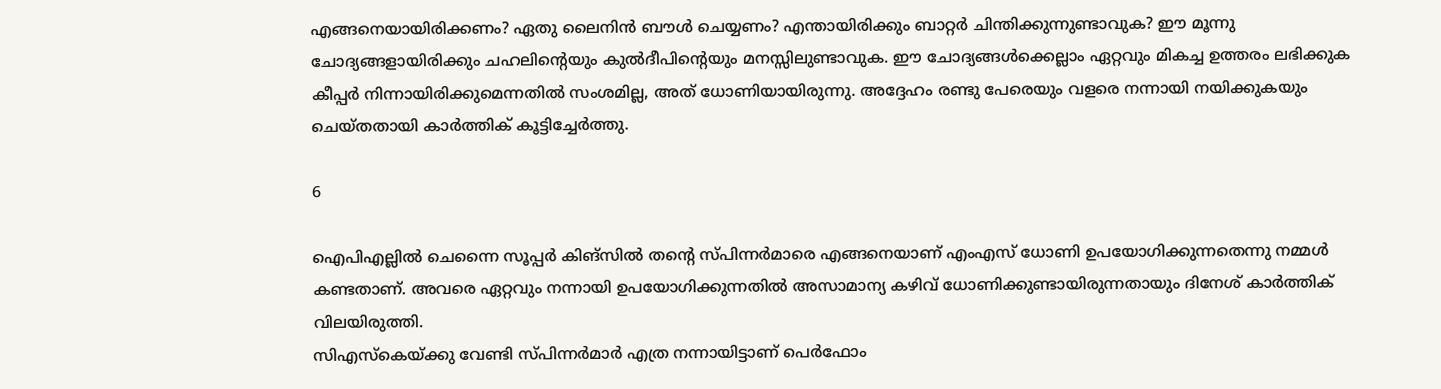എങ്ങനെയായിരിക്കണം? ഏതു ലൈനിന്‍ ബൗള്‍ ചെയ്യണം? എന്തായിരിക്കും ബാറ്റര്‍ ചിന്തിക്കുന്നുണ്ടാവുക? ഈ മൂന്നു ചോദ്യങ്ങളായിരിക്കും ചഹലിന്റെയും കുല്‍ദീപിന്റെയും മനസ്സിലുണ്ടാവുക. ഈ ചോദ്യങ്ങള്‍ക്കെല്ലാം ഏറ്റവും മികച്ച ഉത്തരം ലഭിക്കുക കീപ്പര്‍ നിന്നായിരിക്കുമെന്നതില്‍ സംശമില്ല, അത് ധോണിയായിരുന്നു. അദ്ദേഹം രണ്ടു പേരെയും വളരെ നന്നായി നയിക്കുകയും ചെയ്തതായി കാര്‍ത്തിക് കൂട്ടിച്ചേര്‍ത്തു.

6

ഐപിഎല്ലില്‍ ചെന്നൈ സൂപ്പര്‍ കിങ്‌സില്‍ തന്റെ സ്പിന്നര്‍മാരെ എങ്ങനെയാണ് എംഎസ് ധോണി ഉപയോഗിക്കുന്നതെന്നു നമ്മള്‍ കണ്ടതാണ്. അവരെ ഏറ്റവും നന്നായി ഉപയോഗിക്കുന്നതില്‍ അസാമാന്യ കഴിവ് ധോണിക്കുണ്ടായിരുന്നതായും ദിനേശ് കാര്‍ത്തിക് വിലയിരുത്തി.
സിഎസ്‌കെയ്ക്കു വേണ്ടി സ്പിന്നര്‍മാര്‍ എത്ര നന്നായിട്ടാണ് പെര്‍ഫോം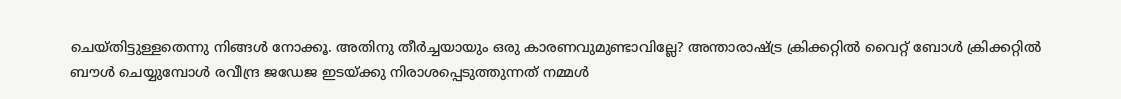ചെയ്തിട്ടുള്ളതെന്നു നിങ്ങള്‍ നോക്കൂ. അതിനു തീര്‍ച്ചയായും ഒരു കാരണവുമുണ്ടാവില്ലേ? അന്താരാഷ്ട്ര ക്രിക്കറ്റില്‍ വൈറ്റ് ബോള്‍ ക്രിക്കറ്റില്‍ ബൗള്‍ ചെയ്യുമ്പോള്‍ രവീന്ദ്ര ജഡേജ ഇടയ്ക്കു നിരാശപ്പെടുത്തുന്നത് നമ്മള്‍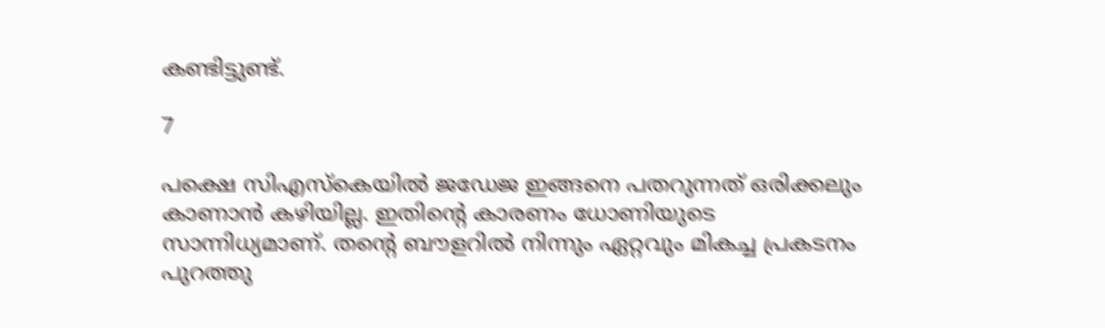കണ്ടിട്ടുണ്ട്.

7

പക്ഷെ സിഎസ്‌കെയില്‍ ജഡേജ ഇങ്ങനെ പതറുന്നത് ഒരിക്കലും കാണാന്‍ കഴിയില്ല. ഇതിന്റെ കാരണം ധോണിയുടെ സാന്നിധ്യമാണ്. തന്റെ ബൗളറില്‍ നിന്നും ഏറ്റവും മികച്ച പ്രകടനം പുറത്തു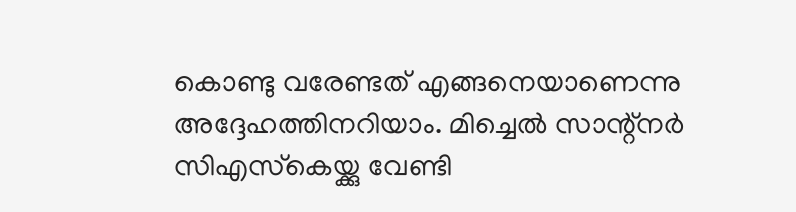കൊണ്ടു വരേണ്ടത് എങ്ങനെയാണെന്നു അദ്ദേഹത്തിനറിയാം. മിച്ചെല്‍ സാന്റ്‌നര്‍ സിഎസ്‌കെയ്ക്കു വേണ്ടി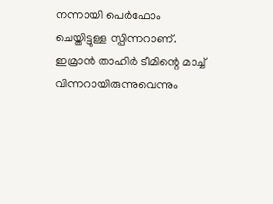നന്നായി പെര്‍ഫോം ചെയ്തിട്ടുള്ള സ്പിന്നറാണ്. ഇമ്രാന്‍ താഹിര്‍ ടീമിന്റെ മാച്ച് വിന്നറായിരുന്നുവെന്നും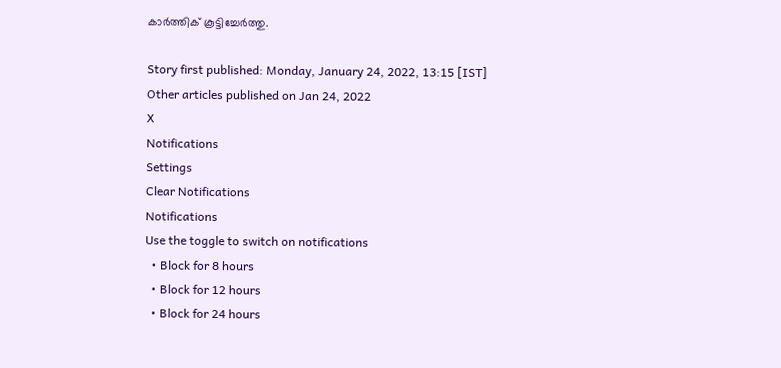കാര്‍ത്തിക് കൂട്ടിച്ചേര്‍ത്തു.

Story first published: Monday, January 24, 2022, 13:15 [IST]
Other articles published on Jan 24, 2022
X
Notifications
Settings
Clear Notifications
Notifications
Use the toggle to switch on notifications
  • Block for 8 hours
  • Block for 12 hours
  • Block for 24 hours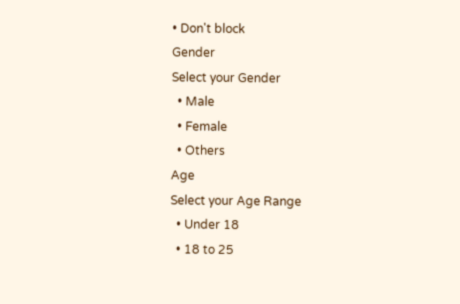• Don't block
Gender
Select your Gender
  • Male
  • Female
  • Others
Age
Select your Age Range
  • Under 18
  • 18 to 25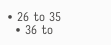• 26 to 35
  • 36 to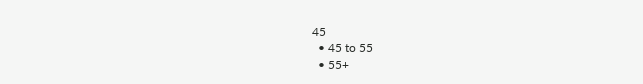45
  • 45 to 55
  • 55+